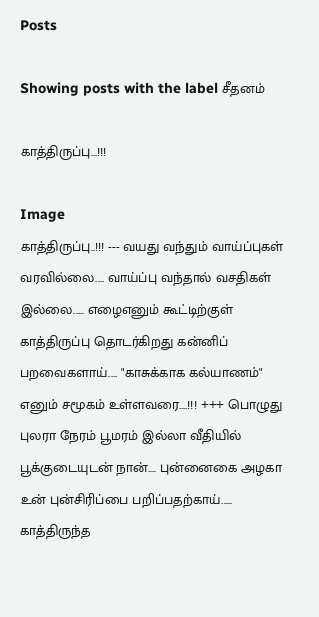Posts

Showing posts with the label சீதனம்

காத்திருப்பு...!!!

Image
காத்திருப்பு..!!! --- வயது வந்தும் வாய்ப்புகள் வரவில்லை.... வாய்ப்பு வந்தால் வசதிகள் இல்லை..... எழைஎனும் கூட்டிற்குள் காத்திருப்பு தொடர்கிறது கன்னிப் பறவைகளாய்.... "காசுக்காக கல்யாணம்" எனும் சமூகம் உள்ளவரை....!!! +++ பொழுது புலரா நேரம் பூமரம் இல்லா வீதியில் பூக்குடையுடன் நான்.... புன்னைகை அழகா உன் புன்சிரிப்பை பறிப்பதற்காய்..... காத்திருந்த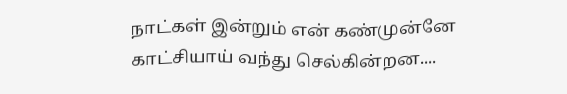நாட்கள் இன்றும் என் கண்முன்னே காட்சியாய் வந்து செல்கின்றன....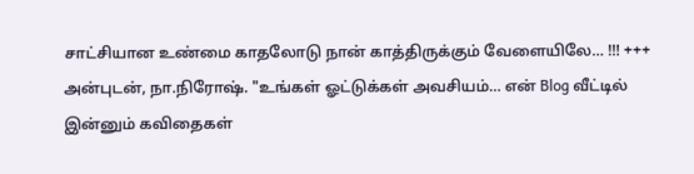சாட்சியான உண்மை காதலோடு நான் காத்திருக்கும் வேளையிலே... !!! +++ அன்புடன், நா.நிரோஷ். "உங்கள் ஓட்டுக்கள் அவசியம்... என் Blog வீட்டில் இன்னும் கவிதைகள்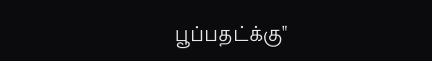பூப்பதட்க்கு"